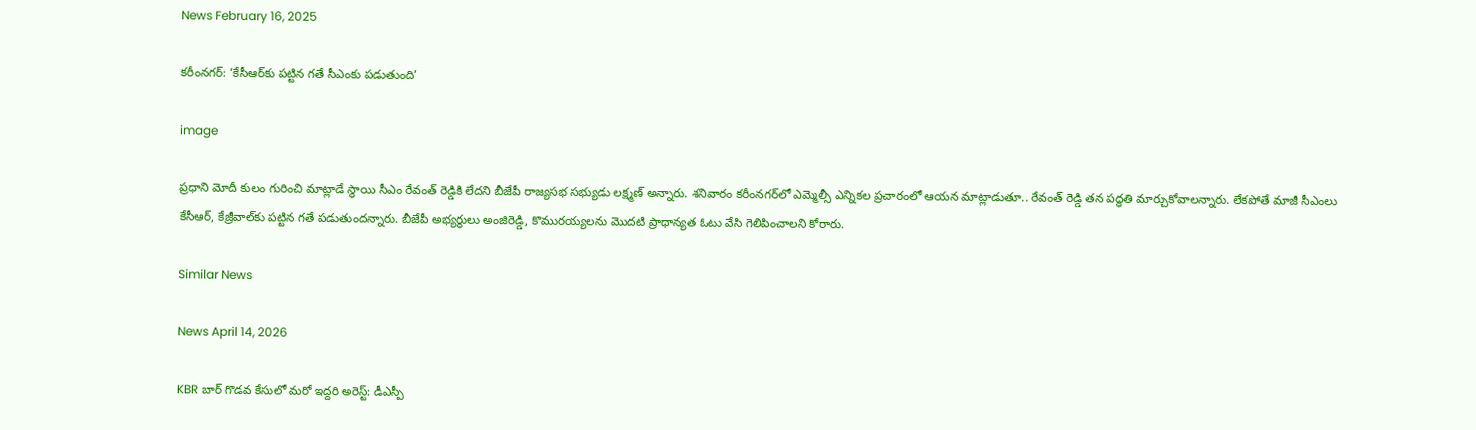News February 16, 2025

కరీంనగర్: ‘కేసీఆర్‌కు పట్టిన గతే సీఎంకు పడుతుంది’

image

ప్రధాని మోదీ కులం గురించి మాట్లాడే స్థాయి సీఎం రేవంత్ రెడ్డికి లేదని బీజేపీ రాజ్యసభ సభ్యుడు లక్ష్మణ్ అన్నారు. శనివారం కరీంనగర్‌లో ఎమ్మెల్సీ ఎన్నికల ప్రచారంలో ఆయన మాట్లాడుతూ.. రేవంత్ రెడ్డి తన పద్ధతి మార్చుకోవాలన్నారు. లేకపోతే మాజీ సీఎంలు కేసీఆర్‌, కేజ్రీవాల్‌కు పట్టిన గతే పడుతుందన్నారు. బీజేపీ అభ్యర్థులు అంజిరెడ్డి, కొమురయ్యలను మొదటి ప్రాధాన్యత ఓటు వేసి గెలిపించాలని కోరారు.

Similar News

News April 14, 2026

KBR బార్ గొడవ కేసులో మరో ఇద్దరి అరెస్ట్: డీఎస్పీ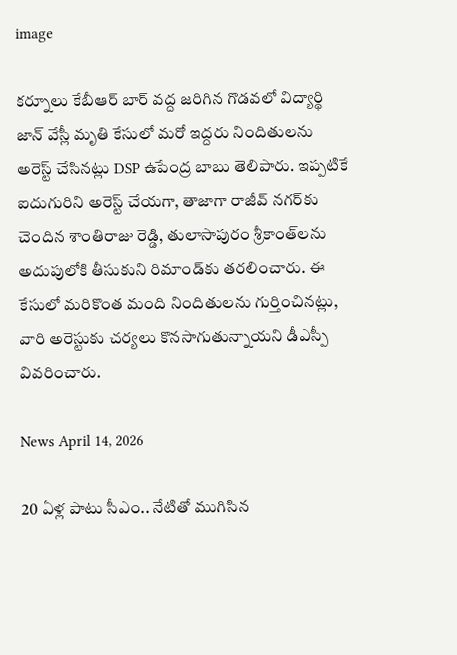image

కర్నూలు కేబీఆర్ బార్ వద్ద జరిగిన గొడవలో విద్యార్థి జాన్ వేస్లీ మృతి కేసులో మరో ఇద్దరు నిందితులను అరెస్ట్ చేసినట్లు DSP ఉపేంద్ర బాబు తెలిపారు. ఇప్పటికే ఐదుగురిని అరెస్ట్ చేయగా, తాజాగా రాజీవ్ నగర్‌కు చెందిన శాంతిరాజు రెడ్డి, తులాసాపురం శ్రీకాంత్‌లను అదుపులోకి తీసుకుని రిమాండ్‌కు తరలించారు. ఈ కేసులో మరికొంత మంది నిందితులను గుర్తించినట్లు, వారి అరెస్టుకు చర్యలు కొనసాగుతున్నాయని డీఎస్పీ వివరించారు.

News April 14, 2026

20 ఏళ్ల పాటు సీఎం.. నేటితో ముగిసిన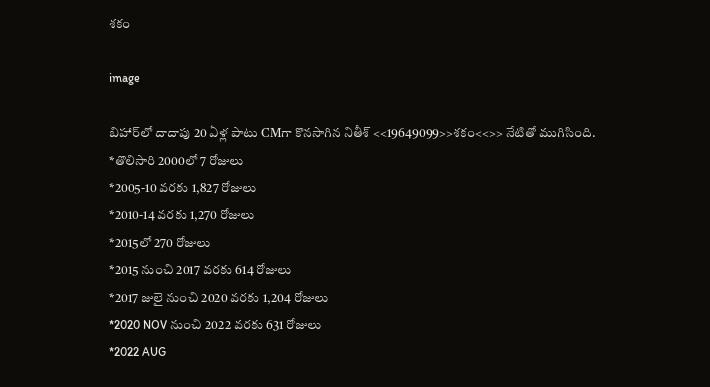శకం

image

బిహార్‌లో దాదాపు 20 ఏళ్ల పాటు CMగా కొనసాగిన నితీశ్ <<19649099>>శకం<<>> నేటితో ముగిసింది.
*తొలిసారి 2000లో 7 రోజులు
*2005-10 వరకు 1,827 రోజులు
*2010-14 వరకు 1,270 రోజులు
*2015లో 270 రోజులు
*2015 నుంచి 2017 వరకు 614 రోజులు
*2017 జులై నుంచి 2020 వరకు 1,204 రోజులు
*2020 NOV నుంచి 2022 వరకు 631 రోజులు
*2022 AUG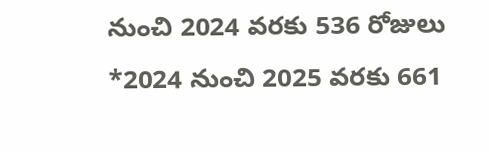నుంచి 2024 వరకు 536 రోజులు
*2024 నుంచి 2025 వరకు 661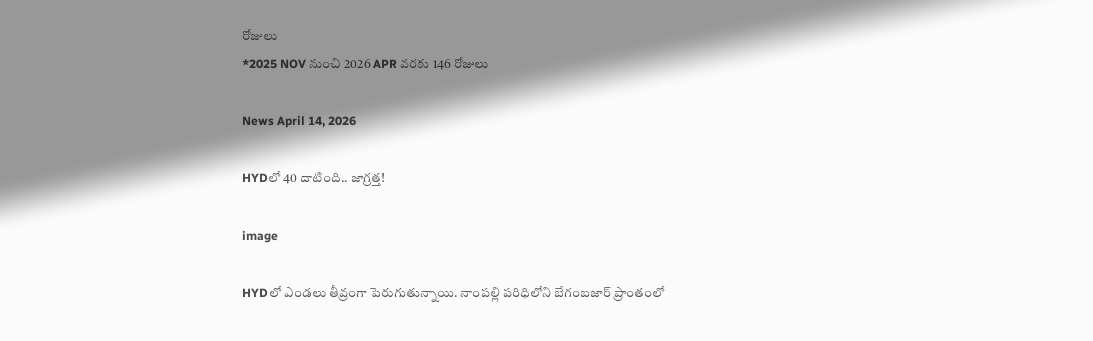రోజులు
*2025 NOV నుంచి 2026 APR వరకు 146 రోజులు

News April 14, 2026

HYDలో 40 దాటింది.. జాగ్రత్త!

image

HYDలో ఎండలు తీవ్రంగా పెరుగుతున్నాయి. నాంపల్లి పరిధిలోని బేగంబజార్ ప్రాంతంలో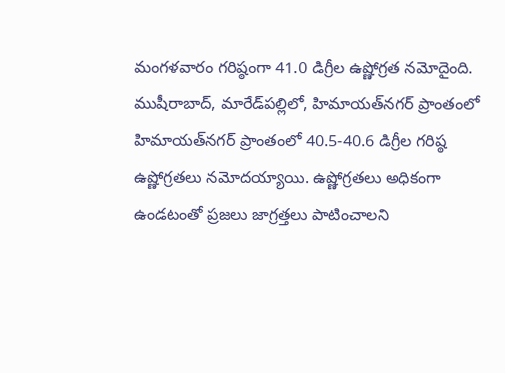మంగళవారం గరిష్ఠంగా 41.0 డిగ్రీల ఉష్ణోగ్రత నమోదైంది. ముషీరాబాద్, మారేడ్‌పల్లిలో, హిమాయత్‌నగర్ ప్రాంతంలో హిమాయత్‌నగర్ ప్రాంతంలో 40.5-40.6 డిగ్రీల గరిష్ఠ ఉష్ణోగ్రతలు నమోదయ్యాయి. ఉష్ణోగ్రతలు అధికంగా ఉండటంతో ప్రజలు జాగ్రత్తలు పాటించాలని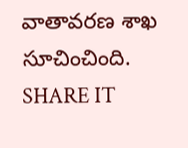వాతావరణ శాఖ సూచించింది.
SHARE IT